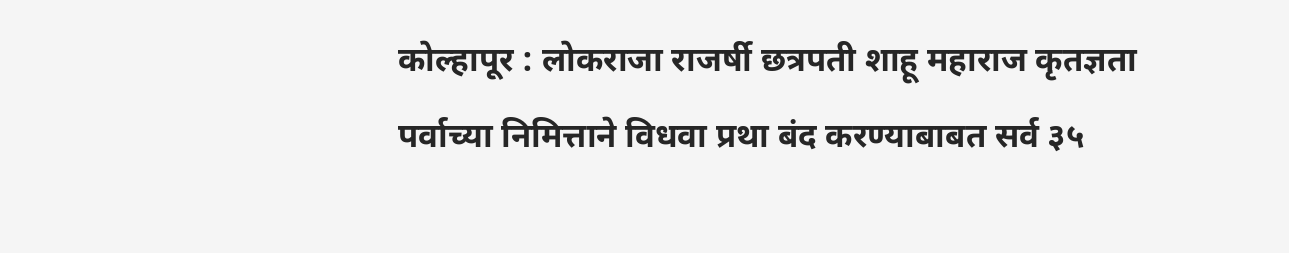कोल्हापूर : लोकराजा राजर्षी छत्रपती शाहू महाराज कृतज्ञता पर्वाच्या निमित्ताने विधवा प्रथा बंद करण्याबाबत सर्व ३५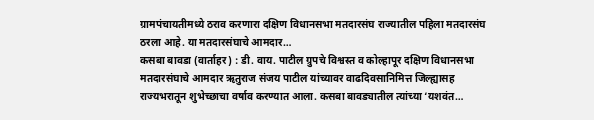ग्रामपंचायतीमध्ये ठराव करणारा दक्षिण विधानसभा मतदारसंघ राज्यातील पहिला मतदारसंघ ठरला आहे. या मतदारसंघाचे आमदार…
कसबा बावडा (वार्ताहर) : डी. वाय. पाटील ग्रुपचे विश्वस्त व कोल्हापूर दक्षिण विधानसभा मतदारसंघाचे आमदार ऋतुराज संजय पाटील यांच्यावर वाढदिवसानिमित्त जिल्ह्यासह राज्यभरातून शुभेच्छाचा वर्षाव करण्यात आला. कसबा बावड्यातील त्यांच्या ‘यशवंत…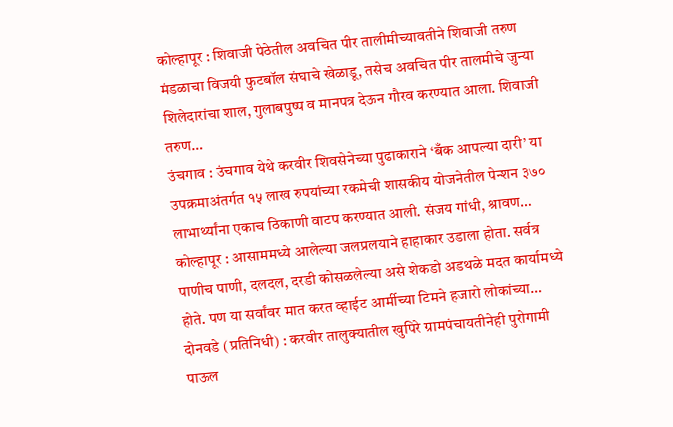कोल्हापूर : शिवाजी पेठेतील अवचित पीर तालीमीच्यावतीने शिवाजी तरुण मंडळाचा विजयी फुटबॉल संघाचे खेळाडू, तसेच अवचित पीर तालमीचे जुन्या शिलेदारांचा शाल, गुलाबपुष्प व मानपत्र देऊन गौरव करण्यात आला. शिवाजी तरुण…
उंचगाव : उंचगाव येथे करवीर शिवसेनेच्या पुढाकाराने ‘बँक आपल्या दारी’ या उपक्रमाअंतर्गत १५ लाख रुपयांच्या रकमेची शासकीय योजनेतील पेन्शन ३७० लाभार्थ्यांना एकाच ठिकाणी वाटप करण्यात आली. संजय गांधी, श्रावण…
कोल्हापूर : आसाममध्ये आलेल्या जलप्रलयाने हाहाकार उडाला होता. सर्वत्र पाणीच पाणी, दलदल, दरडी कोसळलेल्या असे शेकडो अडथळे मदत कार्यामध्ये होते. पण या सर्वांवर मात करत व्हाईट आर्मीच्या टिमने हजारो लोकांच्या…
दोनवडे (प्रतिनिधी) : करवीर तालुक्यातील खुपिरे ग्रामपंचायतीनेही पुरोगामी पाऊल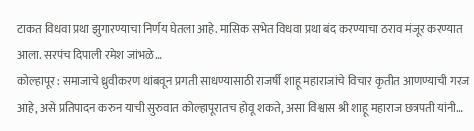टाकत विधवा प्रथा झुगारण्याचा निर्णय घेतला आहे. मासिक सभेत विधवा प्रथा बंद करण्याचा ठराव मंजूर करण्यात आला. सरपंच दिपाली रमेश जांभळे…
कोल्हापूर : समाजाचे ध्रुवीकरण थांबवून प्रगती साधण्यासाठी राजर्षी शाहू महाराजांचे विचार कृतीत आणण्याची गरज आहे, असे प्रतिपादन करुन याची सुरुवात कोल्हापूरातच होवू शकते, असा विश्वास श्री शाहू महाराज छत्रपती यांनी…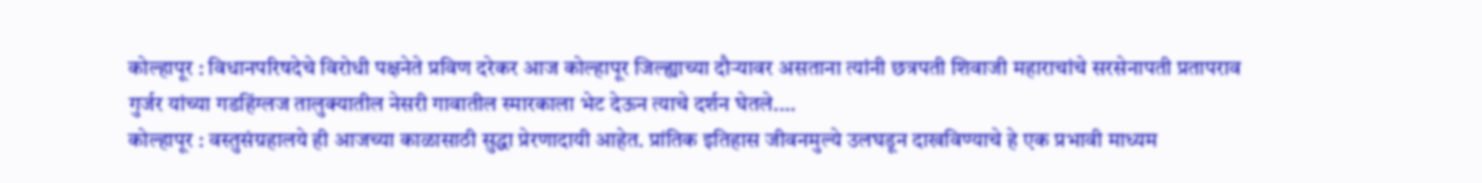कोल्हापूर : विधानपरिषदेचे विरोधी पक्षनेते प्रविण दरेकर आज कोल्हापूर जिल्ह्याच्या दौऱ्यावर असताना त्यांनी छत्रपती शिवाजी महाराचांचे सरसेनापती प्रतापराव गुर्जर यांच्या गडहिंग्लज तालुक्यातील नेसरी गावातील स्मारकाला भेट देऊन त्याचे दर्शन घेतले.…
कोल्हापूर : वस्तुसंग्रहालये ही आजच्या काळासाठी सुद्धा प्रेरणादायी आहेत. प्रांतिक इतिहास जीवनमुल्ये उलघडून दाखविण्याचे हे एक प्रभावी माध्यम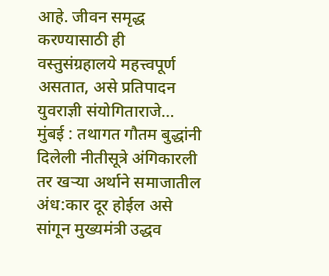आहे. जीवन समृद्ध करण्यासाठी ही वस्तुसंग्रहालये महत्त्वपूर्ण असतात, असे प्रतिपादन युवराज्ञी संयोगिताराजे…
मुंबई : तथागत गौतम बुद्धांनी दिलेली नीतीसूत्रे अंगिकारली तर खऱ्या अर्थाने समाजातील अंध:कार दूर होईल असे सांगून मुख्यमंत्री उद्धव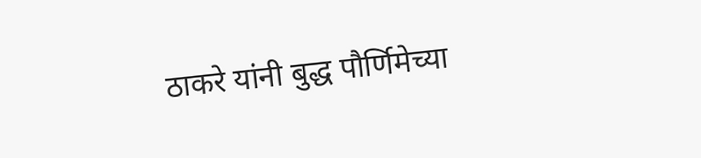ठाकरे यांनी बुद्ध पौर्णिमेच्या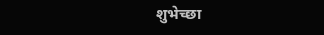शुभेच्छा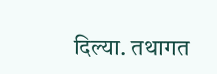दिल्या. तथागत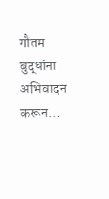गौतम बुद्धांना अभिवादन करून…